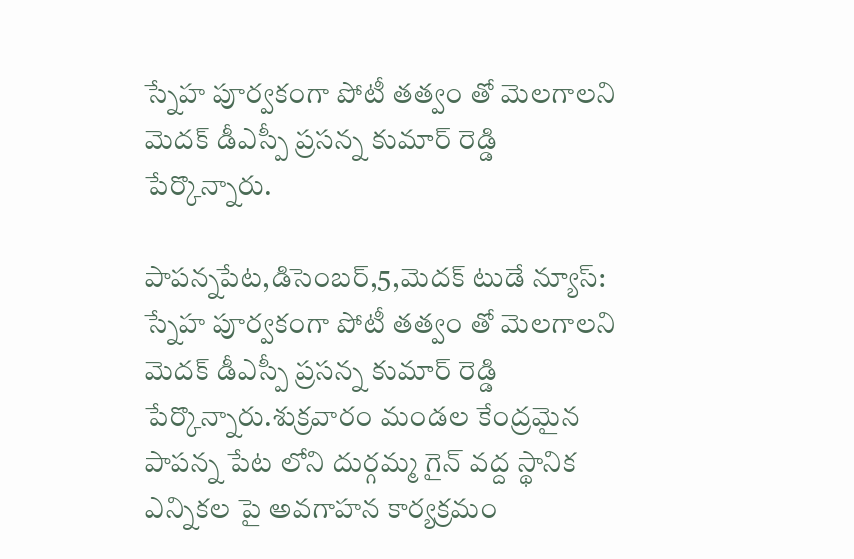స్నేహ పూర్వకంగా పోటీ తత్వం తో మెలగాలని మెదక్ డీఎస్పీ ప్రసన్న కుమార్ రెడ్డి పేర్కొన్నారు.

పాపన్నపేట,డిసెంబర్,5,మెదక్ టుడే న్యూస్: స్నేహ పూర్వకంగా పోటీ తత్వం తో మెలగాలని మెదక్ డీఎస్పీ ప్రసన్న కుమార్ రెడ్డి పేర్కొన్నారు.శుక్రవారం మండల కేంద్రమైన పాపన్న పేట లోని దుర్గమ్మ గైన్ వద్ద స్థానిక ఎన్నికల పై అవగాహన కార్యక్రమం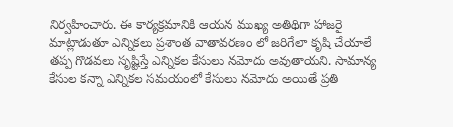నిర్వహించారు. ఈ కార్యక్రమానికి ఆయన ముఖ్య అతిథిగా హాజరై మాట్లాడుతూ ఎన్నికలు ప్రశాంత వాతావరణం లో జరిగేలా కృషి చేయాలే తప్ప గొడవలు సృష్టిస్తే ఎన్నికల కేసులు నమోదు అవుతాయని. సామాన్య కేసుల కన్నా ఎన్నికల సమయంలో కేసులు నమోదు అయితే ప్రతి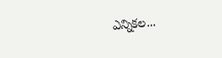ఎన్నికల...